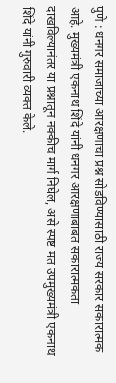पुणे : धनगर समाजाच्या आरक्षणाचा प्रश्न सोडविण्यासाठी राज्य सरकार सकारात्मक आहे. मुख्यमंत्री एकनाथ शिंदे यांनी धनगर आरक्षणाबाबत सकारात्मकता दाखविल्यानंतर या प्रश्नातून नक्कीच मार्ग निघेल, असे स्पष्ट मत उपमुख्यमंत्री एकनाथ शिंदे यांनी गुरुवारी व्यक्त केले.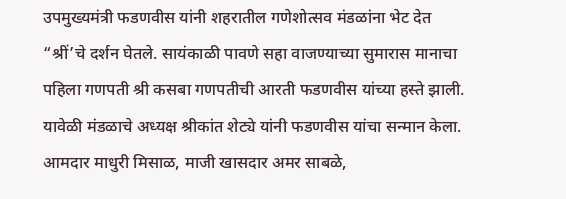उपमुख्यमंत्री फडणवीस यांनी शहरातील गणेशोत्सव मंडळांना भेट देत “श्रीं’चे दर्शन घेतले. सायंकाळी पावणे सहा वाजण्याच्या सुमारास मानाचा पहिला गणपती श्री कसबा गणपतीची आरती फडणवीस यांच्या हस्ते झाली. यावेळी मंडळाचे अध्यक्ष श्रीकांत शेट्ये यांनी फडणवीस यांचा सन्मान केला. आमदार माधुरी मिसाळ, माजी खासदार अमर साबळे,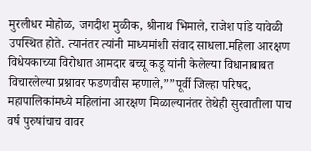मुरलीधर मोहोळ, जगदीश मुळीक, श्रीनाथ भिमाले, राजेश पांडे यावेळी उपस्थित होते. त्यानंतर त्यांनी माध्यमांशी संवाद साधला.महिला आरक्षण विधेयकाच्या विरोधात आमदार बच्चू कडू यांनी केलेल्या विधानाबाबत विचारलेल्या प्रश्नावर फडणवीस म्हणाले,””पूर्वी जिल्हा परिषद, महापालिकांमध्ये महिलांना आरक्षण मिळाल्यानंतर तेथेही सुरवातीला पाच वर्ष पुरुषांचाच वावर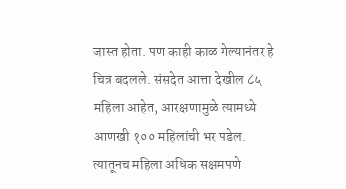जास्त होता. पण काही काळ गेल्यानंतर हे चित्र बदलले. संसदेत आत्ता देखील ८५ महिला आहेत, आरक्षणामुळे त्यामध्ये आणखी १०० महिलांची भर पडेल. त्यातूनच महिला अधिक सक्षमपणे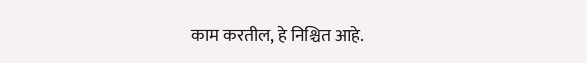काम करतील, हे निश्चित आहे.